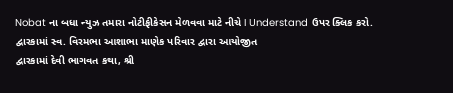Nobat ના બધા ન્યુઝ તમારા નોટીફીકેસન મેળવવા માટે નીચે I Understand ઉપર ક્લિક કરો.
દ્વારકામાં સ્વ. વિરમભા આશાભા માણેક પરિવાર દ્વારા આયોજીત
દ્વારકામાં દેવી ભાગવત કથા, શ્રી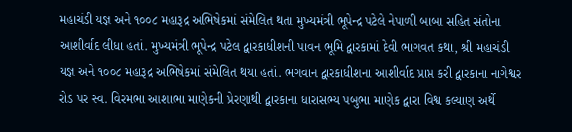મહાચંડી યજ્ઞ અને ૧૦૦૮ મહારૂદ્ર અભિષેકમાં સંમેલિત થતા મુખ્યમંત્રી ભૂપેન્દ્ર પટેલે નેપાળી બાબા સહિત સંતોના આશીર્વાદ લીધા હતાં. મુખ્યમંત્રી ભૂપેન્દ્ર પટેલ દ્વારકાધીશની પાવન ભૂમિ દ્વારકામાં દેવી ભાગવત કથા, શ્રી મહાચંડી યજ્ઞ અને ૧૦૦૮ મહારૂદ્ર અભિષેકમાં સંમેલિત થયા હતાં. ભગવાન દ્વારકાધીશના આશીર્વાદ પ્રાપ્ત કરી દ્વારકાના નાગેશ્વર રોડ પર સ્વ. વિરમભા આશાભા માણેકની પ્રેરણાથી દ્વારકાના ધારાસભ્ય પબુભા માણેક દ્વારા વિશ્વ કલ્યાણ અર્થે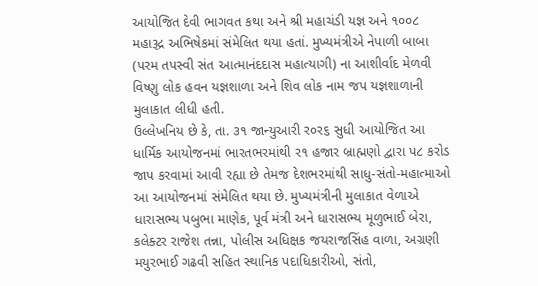આયોજિત દેવી ભાગવત કથા અને શ્રી મહાચંડી યજ્ઞ અને ૧૦૦૮ મહારૂદ્ર અભિષેકમાં સંમેલિત થયા હતાં. મુખ્યમંત્રીએ નેપાળી બાબા (પરમ તપસ્વી સંત આત્માનંદદાસ મહાત્યાગી) ના આશીર્વાદ મેળવી વિષ્ણુ લોક હવન યજ્ઞશાળા અને શિવ લોક નામ જપ યજ્ઞશાળાની મુલાકાત લીધી હતી.
ઉલ્લેખનિય છે કે, તા. ૩૧ જાન્યુઆરી ર૦ર૬ સુધી આયોજિત આ ધાર્મિક આયોજનમાં ભારતભરમાંથી ર૧ હજાર બ્રાહ્મણો દ્વારા પ૮ કરોડ જાપ કરવામાં આવી રહ્યા છે તેમજ દેશભરમાંથી સાધુ-સંતો-મહાત્માઓ આ આયોજનમાં સંમેલિત થયા છે. મુખ્યમંત્રીની મુલાકાત વેળાએ ધારાસભ્ય પબુભા માણેક, પૂર્વ મંત્રી અને ધારાસભ્ય મૂળુભાઈ બેરા, કલેક્ટર રાજેશ તન્ના, પોલીસ અધિક્ષક જયરાજસિંહ વાળા, અગ્રણી મયુરભાઈ ગઢવી સહિત સ્થાનિક પદાધિકારીઓ, સંતો,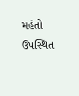મહંતો ઉપસ્થિત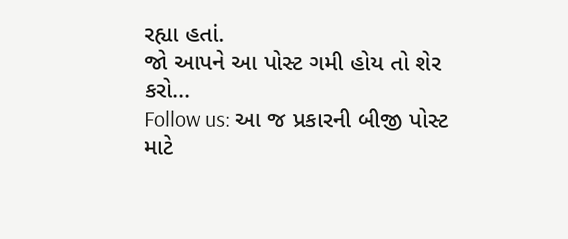રહ્યા હતાં.
જો આપને આ પોસ્ટ ગમી હોય તો શેર કરો...
Follow us: આ જ પ્રકારની બીજી પોસ્ટ માટે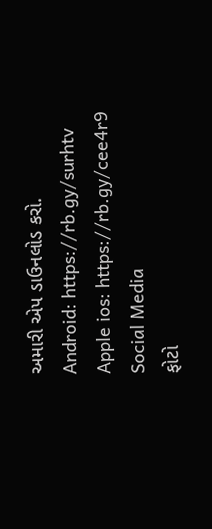અમારી એપ ડાઉનલોડ કરો.
Android: https://rb.gy/surhtv
Apple ios: https://rb.gy/cee4r9
Social Media
ફોટો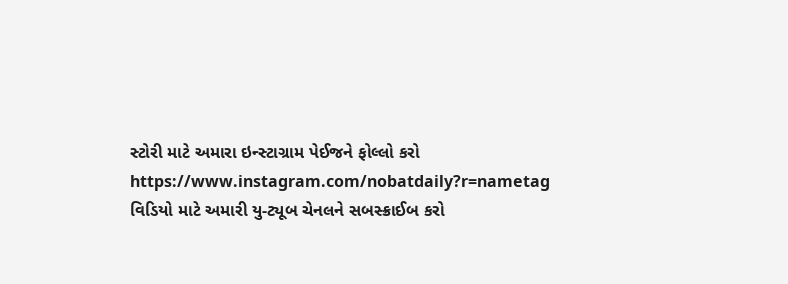સ્ટોરી માટે અમારા ઇન્સ્ટાગ્રામ પેઈજને ફોલ્લો કરો
https://www.instagram.com/nobatdaily?r=nametag
વિડિયો માટે અમારી યુ-ટ્યૂબ ચેનલને સબસ્ક્રાઈબ કરો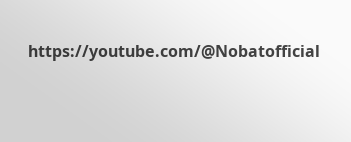https://youtube.com/@Nobatofficial